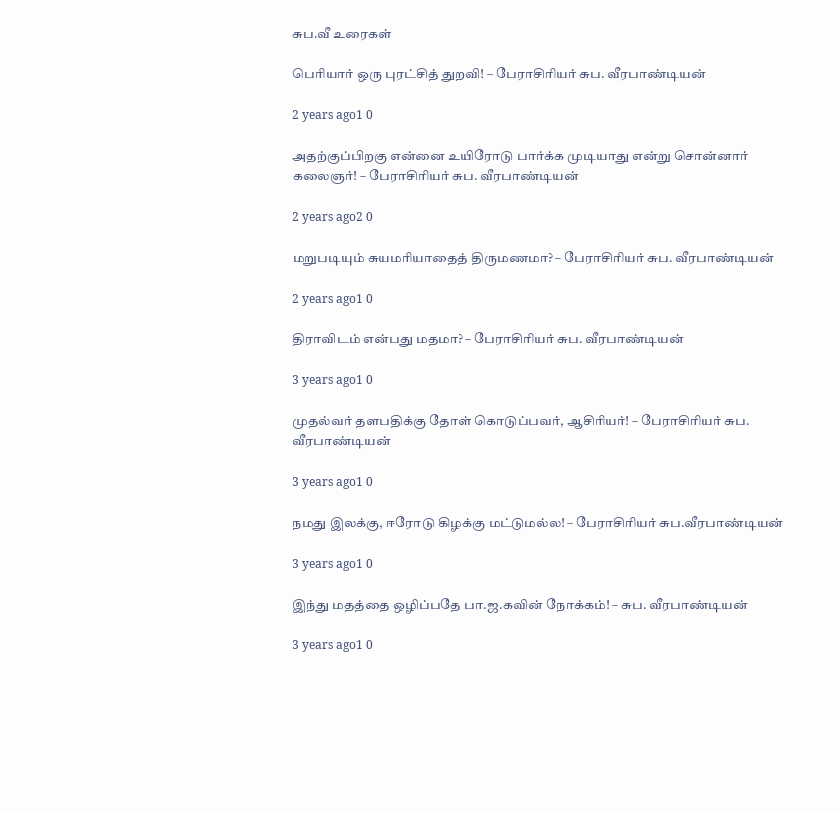சுப.வீ உரைகள்

பெரியார் ஒரு புரட்சித் துறவி! – பேராசிரியர் சுப. வீரபாண்டியன்

2 years ago1 0

அதற்குப்பிறகு என்னை உயிரோடு பார்க்க முடியாது என்று சொன்னார் கலைஞர்! – பேராசிரியர் சுப. வீரபாண்டியன்

2 years ago2 0

மறுபடியும் சுயமரியாதைத் திருமணமா? – பேராசிரியர் சுப. வீரபாண்டியன்

2 years ago1 0

திராவிடம் என்பது மதமா? – பேராசிரியர் சுப. வீரபாண்டியன்

3 years ago1 0

முதல்வர் தளபதிக்கு தோள் கொடுப்பவர், ஆசிரியர்! – பேராசிரியர் சுப. வீரபாண்டியன்

3 years ago1 0

நமது இலக்கு, ஈரோடு கிழக்கு மட்டுமல்ல! – பேராசிரியர் சுப.வீரபாண்டியன்

3 years ago1 0

இந்து மதத்தை ஒழிப்பதே பா.ஜ.கவின் நோக்கம்! – சுப. வீரபாண்டியன்

3 years ago1 0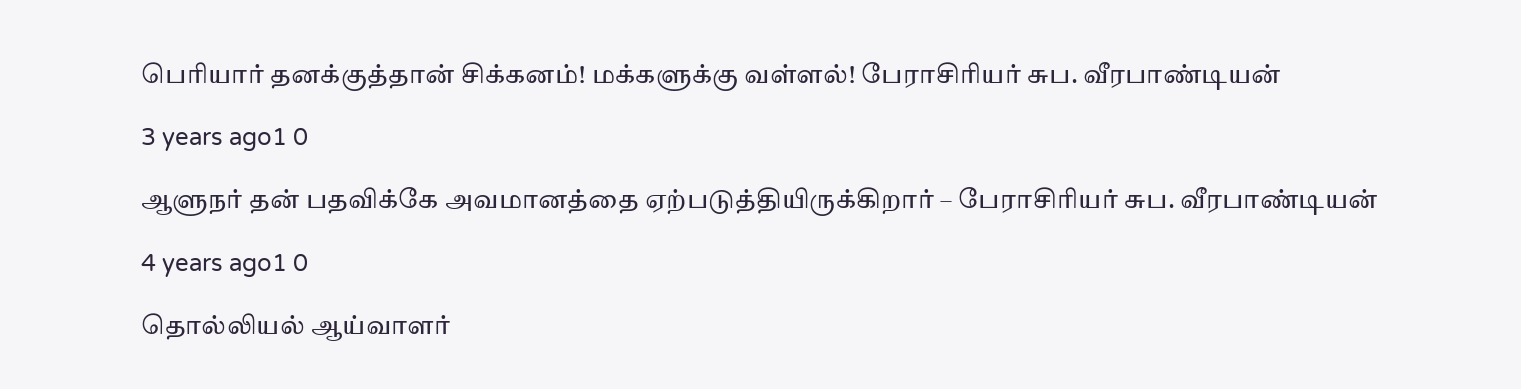பெரியார் தனக்குத்தான் சிக்கனம்! மக்களுக்கு வள்ளல்! பேராசிரியர் சுப. வீரபாண்டியன்

3 years ago1 0

ஆளுநர் தன் பதவிக்கே அவமானத்தை ஏற்படுத்தியிருக்கிறார் – பேராசிரியர் சுப. வீரபாண்டியன்

4 years ago1 0

தொல்லியல் ஆய்வாளர்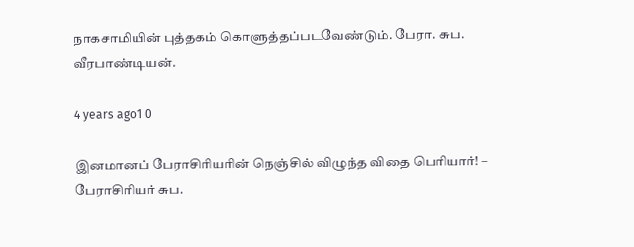நாகசாமியின் புத்தகம் கொளுத்தப்படவேண்டும். பேரா. சுப. வீரபாண்டியன்.

4 years ago1 0

இனமானப் பேராசிரியரின் நெஞ்சில் விழுந்த விதை பெரியார்! – பேராசிரியர் சுப.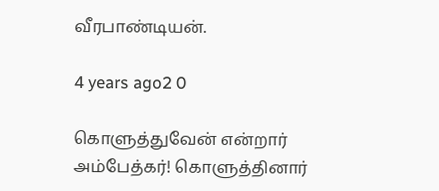வீரபாண்டியன்.

4 years ago2 0

கொளுத்துவேன் என்றார் அம்பேத்கர்! கொளுத்தினார்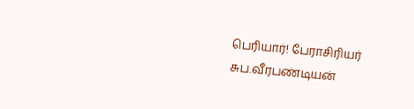பெரியார்! பேராசிரியர் சுப.வீரபண்டியன்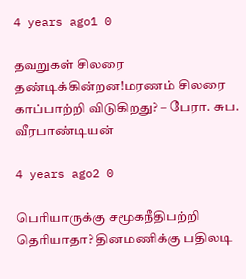4 years ago1 0

தவறுகள் சிலரை தண்டிக்கின்றன!மரணம் சிலரை காப்பாற்றி விடுகிறது? – பேரா. சுப. வீரபாண்டியன்

4 years ago2 0

பெரியாருக்கு சமூகநீதிபற்றி தெரியாதா? தினமணிக்கு பதிலடி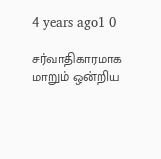4 years ago1 0

சர்வாதிகாரமாக மாறும் ஒன்றிய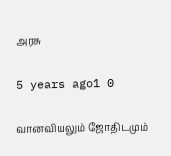அரசு

5 years ago1 0

வானவியலும் ஜோதிடமும்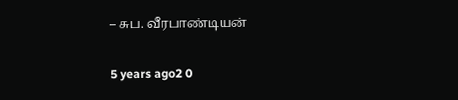– சுப. வீரபாண்டியன்

5 years ago2 0